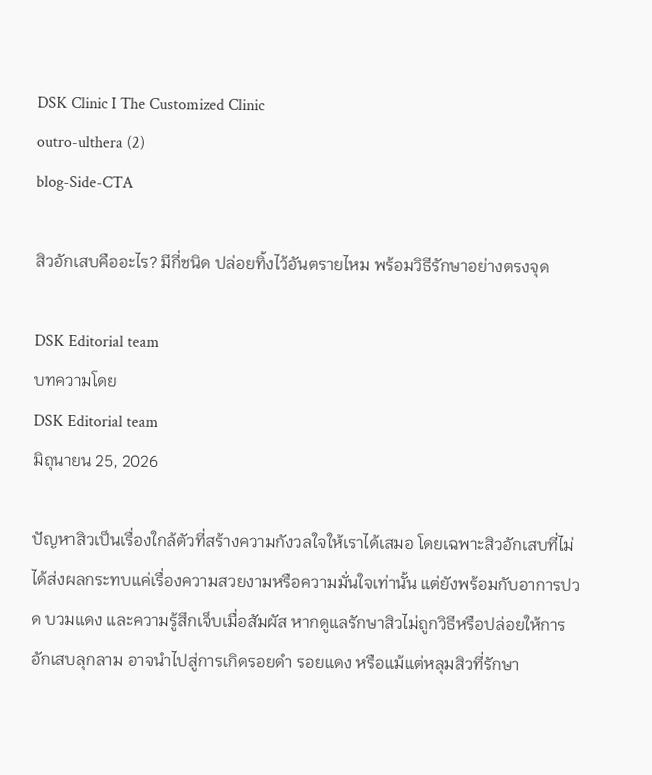DSK Clinic I The Customized Clinic
outro-ulthera (2)
blog-Side-CTA

สิวอักเสบคืออะไร? มีกี่ชนิด ปล่อยทิ้งไว้อันตรายไหม พร้อมวิธีรักษาอย่างตรงจุด

DSK Editorial team
บทความโดย
DSK Editorial team
มิถุนายน 25, 2026

ปัญหาสิวเป็นเรื่องใกล้ตัวที่สร้างความกังวลใจให้เราได้เสมอ โดยเฉพาะสิวอักเสบที่ไม่ได้ส่งผลกระทบแค่เรื่องความสวยงามหรือความมั่นใจเท่านั้น แต่ยังพร้อมกับอาการปวด บวมแดง และความรู้สึกเจ็บเมื่อสัมผัส หากดูแลรักษาสิวไม่ถูกวิธีหรือปล่อยให้การอักเสบลุกลาม อาจนำไปสู่การเกิดรอยดำ รอยแดง หรือแม้แต่หลุมสิวที่รักษา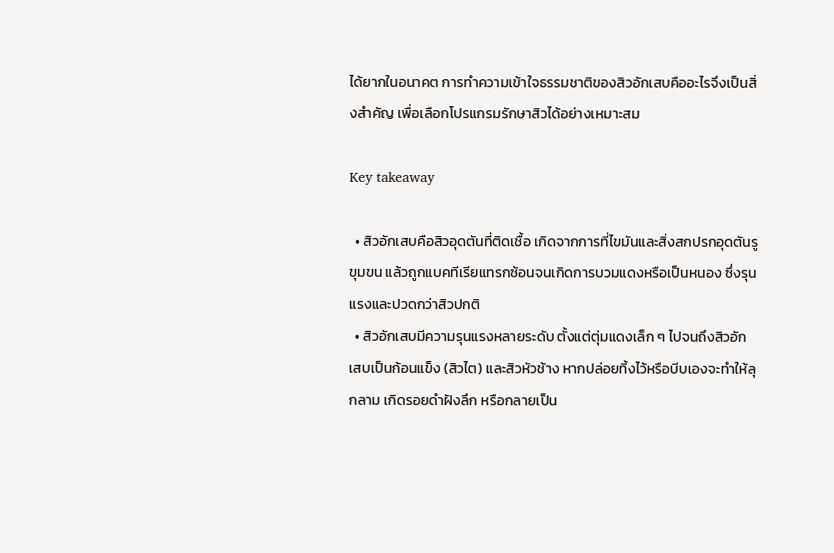ได้ยากในอนาคต การทำความเข้าใจธรรมชาติของสิวอักเสบคืออะไรจึงเป็นสิ่งสำคัญ เพื่อเลือกโปรแกรมรักษาสิวได้อย่างเหมาะสม

Key takeaway

  • สิวอักเสบคือสิวอุดตันที่ติดเชื้อ เกิดจากการที่ไขมันและสิ่งสกปรกอุดตันรูขุมขน แล้วถูกแบคทีเรียแทรกซ้อนจนเกิดการบวมแดงหรือเป็นหนอง ซึ่งรุนแรงและปวดกว่าสิวปกติ
  • สิวอักเสบมีความรุนแรงหลายระดับ ตั้งแต่ตุ่มแดงเล็ก ๆ ไปจนถึงสิวอักเสบเป็นก้อนแข็ง (สิวไต) และสิวหัวช้าง หากปล่อยทิ้งไว้หรือบีบเองจะทำให้ลุกลาม เกิดรอยดำฝังลึก หรือกลายเป็น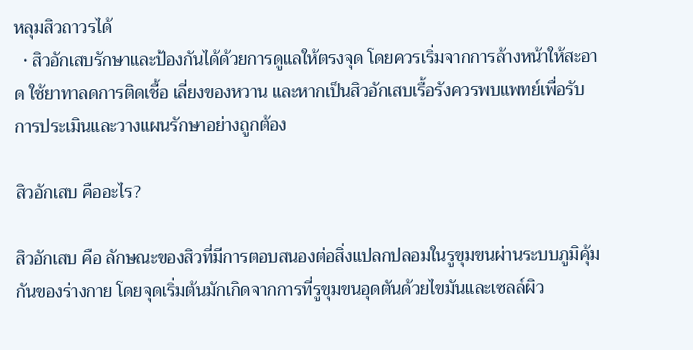หลุมสิวถาวรได้
  • สิวอักเสบรักษาและป้องกันได้ด้วยการดูแลให้ตรงจุด โดยควรเริ่มจากการล้างหน้าให้สะอาด ใช้ยาทาลดการติดเชื้อ เลี่ยงของหวาน และหากเป็นสิวอักเสบเรื้อรังควรพบแพทย์เพื่อรับการประเมินและวางแผนรักษาอย่างถูกต้อง

สิวอักเสบ คืออะไร?

สิวอักเสบ คือ ลักษณะของสิวที่มีการตอบสนองต่อสิ่งแปลกปลอมในรูขุมขนผ่านระบบภูมิคุ้มกันของร่างกาย โดยจุดเริ่มต้นมักเกิดจากการที่รูขุมขนอุดตันด้วยไขมันและเซลล์ผิว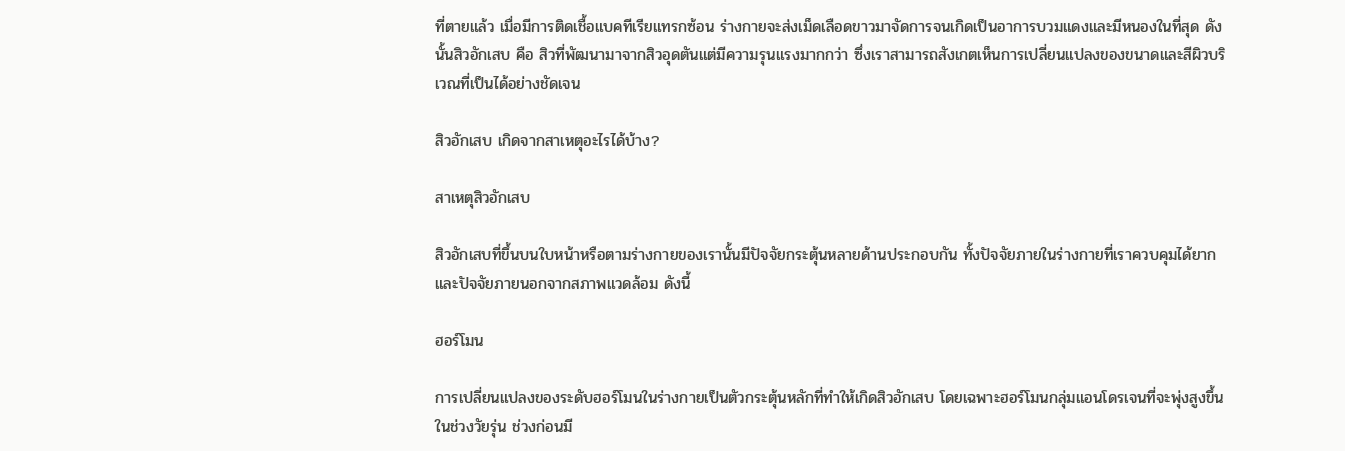ที่ตายแล้ว เมื่อมีการติดเชื้อแบคทีเรียแทรกซ้อน ร่างกายจะส่งเม็ดเลือดขาวมาจัดการจนเกิดเป็นอาการบวมแดงและมีหนองในที่สุด ดังนั้นสิวอักเสบ คือ สิวที่พัฒนามาจากสิวอุดตันแต่มีความรุนแรงมากกว่า ซึ่งเราสามารถสังเกตเห็นการเปลี่ยนแปลงของขนาดและสีผิวบริเวณที่เป็นได้อย่างชัดเจน

สิวอักเสบ เกิดจากสาเหตุอะไรได้บ้าง?

สาเหตุสิวอักเสบ

สิวอักเสบที่ขึ้นบนใบหน้าหรือตามร่างกายของเรานั้นมีปัจจัยกระตุ้นหลายด้านประกอบกัน ทั้งปัจจัยภายในร่างกายที่เราควบคุมได้ยาก และปัจจัยภายนอกจากสภาพแวดล้อม ดังนี้

ฮอร์โมน

การเปลี่ยนแปลงของระดับฮอร์โมนในร่างกายเป็นตัวกระตุ้นหลักที่ทำให้เกิดสิวอักเสบ โดยเฉพาะฮอร์โมนกลุ่มแอนโดรเจนที่จะพุ่งสูงขึ้นในช่วงวัยรุ่น ช่วงก่อนมี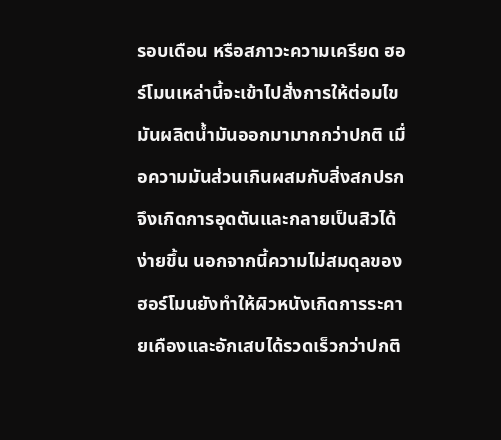รอบเดือน หรือสภาวะความเครียด ฮอร์โมนเหล่านี้จะเข้าไปสั่งการให้ต่อมไขมันผลิตน้ำมันออกมามากกว่าปกติ เมื่อความมันส่วนเกินผสมกับสิ่งสกปรกจึงเกิดการอุดตันและกลายเป็นสิวได้ง่ายขึ้น นอกจากนี้ความไม่สมดุลของฮอร์โมนยังทำให้ผิวหนังเกิดการระคายเคืองและอักเสบได้รวดเร็วกว่าปกติ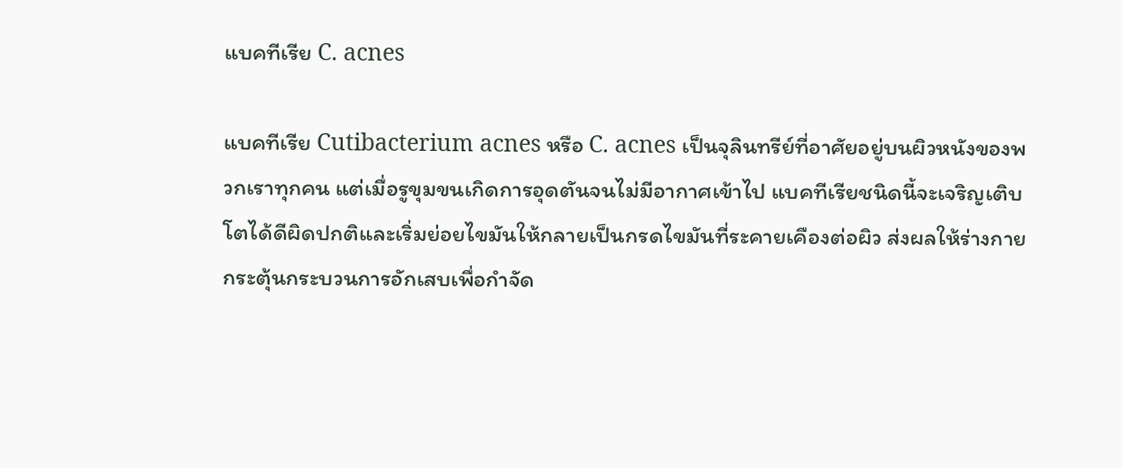แบคทีเรีย C. acnes

แบคทีเรีย Cutibacterium acnes หรือ C. acnes เป็นจุลินทรีย์ที่อาศัยอยู่บนผิวหนังของพวกเราทุกคน แต่เมื่อรูขุมขนเกิดการอุดตันจนไม่มีอากาศเข้าไป แบคทีเรียชนิดนี้จะเจริญเติบโตได้ดีผิดปกติและเริ่มย่อยไขมันให้กลายเป็นกรดไขมันที่ระคายเคืองต่อผิว ส่งผลให้ร่างกายกระตุ้นกระบวนการอักเสบเพื่อกำจัด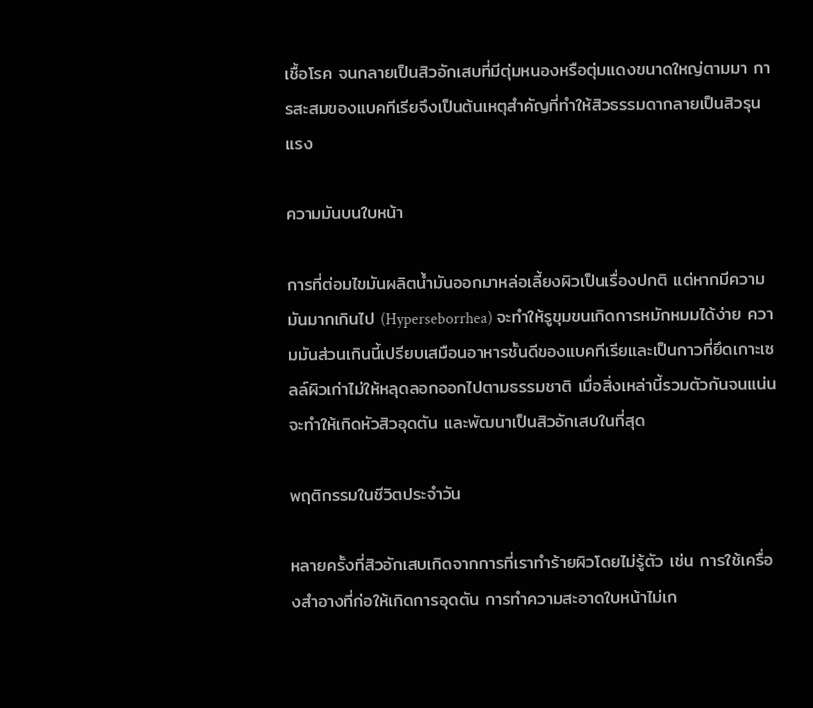เชื้อโรค จนกลายเป็นสิวอักเสบที่มีตุ่มหนองหรือตุ่มแดงขนาดใหญ่ตามมา การสะสมของแบคทีเรียจึงเป็นต้นเหตุสำคัญที่ทำให้สิวธรรมดากลายเป็นสิวรุนแรง

ความมันบนใบหน้า

การที่ต่อมไขมันผลิตน้ำมันออกมาหล่อเลี้ยงผิวเป็นเรื่องปกติ แต่หากมีความมันมากเกินไป (Hyperseborrhea) จะทำให้รูขุมขนเกิดการหมักหมมได้ง่าย ความมันส่วนเกินนี้เปรียบเสมือนอาหารชั้นดีของแบคทีเรียและเป็นกาวที่ยึดเกาะเซลล์ผิวเก่าไม่ให้หลุดลอกออกไปตามธรรมชาติ เมื่อสิ่งเหล่านี้รวมตัวกันจนแน่นจะทำให้เกิดหัวสิวอุดตัน และพัฒนาเป็นสิวอักเสบในที่สุด

พฤติกรรมในชีวิตประจำวัน

หลายครั้งที่สิวอักเสบเกิดจากการที่เราทำร้ายผิวโดยไม่รู้ตัว เช่น การใช้เครื่องสำอางที่ก่อให้เกิดการอุดตัน การทำความสะอาดใบหน้าไม่เก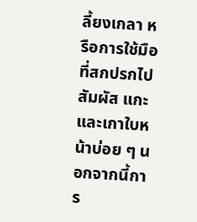ลี้ยงเกลา หรือการใช้มือที่สกปรกไปสัมผัส แกะ และเกาใบหน้าบ่อย ๆ นอกจากนี้การ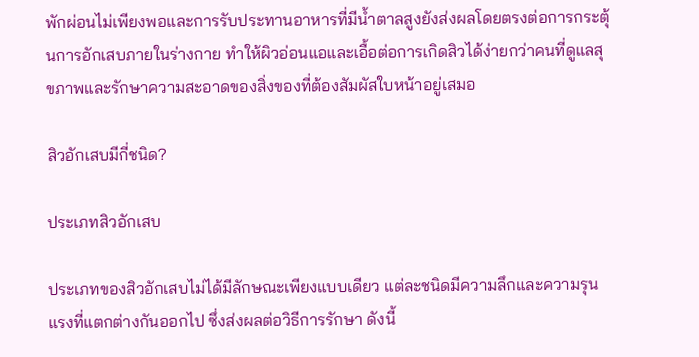พักผ่อนไม่เพียงพอและการรับประทานอาหารที่มีน้ำตาลสูงยังส่งผลโดยตรงต่อการกระตุ้นการอักเสบภายในร่างกาย ทำให้ผิวอ่อนแอและเอื้อต่อการเกิดสิวได้ง่ายกว่าคนที่ดูแลสุขภาพและรักษาความสะอาดของสิ่งของที่ต้องสัมผัสใบหน้าอยู่เสมอ

สิวอักเสบมีกี่ชนิด?

ประเภทสิวอักเสบ

ประเภทของสิวอักเสบไม่ได้มีลักษณะเพียงแบบเดียว แต่ละชนิดมีความลึกและความรุนแรงที่แตกต่างกันออกไป ซึ่งส่งผลต่อวิธีการรักษา ดังนี้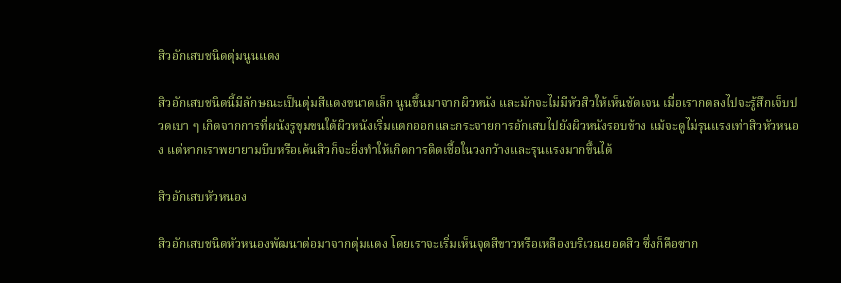สิวอักเสบชนิดตุ่มนูนแดง

สิวอักเสบชนิดนี้มีลักษณะเป็นตุ่มสีแดงขนาดเล็ก นูนขึ้นมาจากผิวหนัง และมักจะไม่มีหัวสิวให้เห็นชัดเจน เมื่อเรากดลงไปจะรู้สึกเจ็บปวดเบา ๆ เกิดจากการที่ผนังรูขุมขนใต้ผิวหนังเริ่มแตกออกและกระจายการอักเสบไปยังผิวหนังรอบข้าง แม้จะดูไม่รุนแรงเท่าสิวหัวหนอง แต่หากเราพยายามบีบหรือเค้นสิวก็จะยิ่งทำให้เกิดการติดเชื้อในวงกว้างและรุนแรงมากขึ้นได้

สิวอักเสบหัวหนอง

สิวอักเสบชนิดหัวหนองพัฒนาต่อมาจากตุ่มแดง โดยเราจะเริ่มเห็นจุดสีขาวหรือเหลืองบริเวณยอดสิว ซึ่งก็คือซาก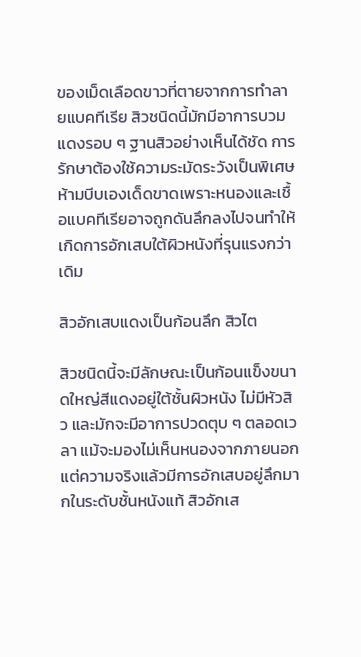ของเม็ดเลือดขาวที่ตายจากการทำลายแบคทีเรีย สิวชนิดนี้มักมีอาการบวมแดงรอบ ๆ ฐานสิวอย่างเห็นได้ชัด การรักษาต้องใช้ความระมัดระวังเป็นพิเศษ ห้ามบีบเองเด็ดขาดเพราะหนองและเชื้อแบคทีเรียอาจถูกดันลึกลงไปจนทำให้เกิดการอักเสบใต้ผิวหนังที่รุนแรงกว่าเดิม

สิวอักเสบแดงเป็นก้อนลึก สิวไต

สิวชนิดนี้จะมีลักษณะเป็นก้อนแข็งขนาดใหญ่สีแดงอยู่ใต้ชั้นผิวหนัง ไม่มีหัวสิว และมักจะมีอาการปวดตุบ ๆ ตลอดเวลา แม้จะมองไม่เห็นหนองจากภายนอกแต่ความจริงแล้วมีการอักเสบอยู่ลึกมากในระดับชั้นหนังแท้ สิวอักเส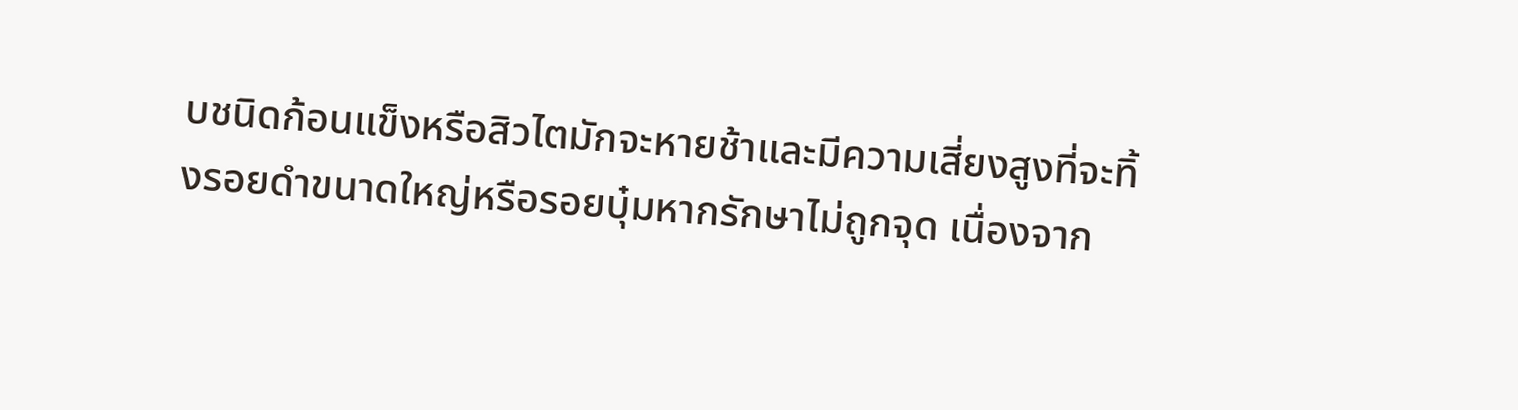บชนิดก้อนแข็งหรือสิวไตมักจะหายช้าและมีความเสี่ยงสูงที่จะทิ้งรอยดำขนาดใหญ่หรือรอยบุ๋มหากรักษาไม่ถูกจุด เนื่องจาก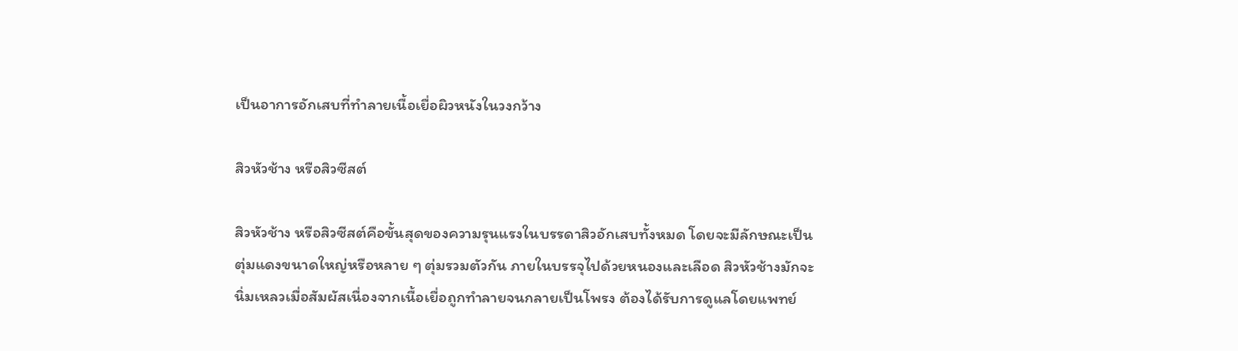เป็นอาการอักเสบที่ทำลายเนื้อเยื่อผิวหนังในวงกว้าง

สิวหัวช้าง หรือสิวซีสต์

สิวหัวช้าง หรือสิวซีสต์คือขั้นสุดของความรุนแรงในบรรดาสิวอักเสบทั้งหมด โดยจะมีลักษณะเป็นตุ่มแดงขนาดใหญ่หรือหลาย ๆ ตุ่มรวมตัวกัน ภายในบรรจุไปด้วยหนองและเลือด สิวหัวช้างมักจะนิ่มเหลวเมื่อสัมผัสเนื่องจากเนื้อเยื่อถูกทำลายจนกลายเป็นโพรง ต้องได้รับการดูแลโดยแพทย์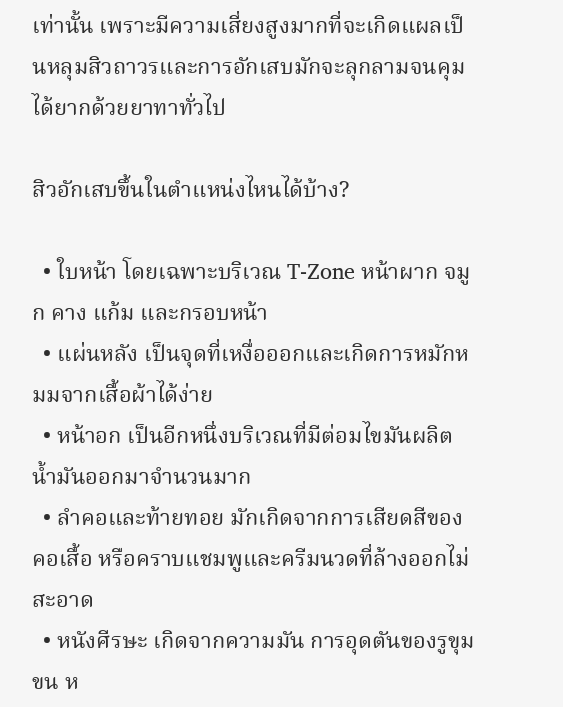เท่านั้น เพราะมีความเสี่ยงสูงมากที่จะเกิดแผลเป็นหลุมสิวถาวรและการอักเสบมักจะลุกลามจนคุมได้ยากด้วยยาทาทั่วไป

สิวอักเสบขึ้นในตำแหน่งไหนได้บ้าง?

  • ใบหน้า โดยเฉพาะบริเวณ T-Zone หน้าผาก จมูก คาง แก้ม และกรอบหน้า
  • แผ่นหลัง เป็นจุดที่เหงื่อออกและเกิดการหมักหมมจากเสื้อผ้าได้ง่าย
  • หน้าอก เป็นอีกหนึ่งบริเวณที่มีต่อมไขมันผลิตน้ำมันออกมาจำนวนมาก
  • ลำคอและท้ายทอย มักเกิดจากการเสียดสีของคอเสื้อ หรือคราบแชมพูและครีมนวดที่ล้างออกไม่สะอาด
  • หนังศีรษะ เกิดจากความมัน การอุดตันของรูขุมขน ห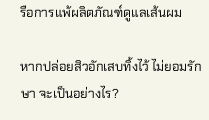รือการแพ้ผลิตภัณฑ์ดูแลเส้นผม

หากปล่อยสิวอักเสบทิ้งไว้ ไม่ยอมรักษา จะเป็นอย่างไร?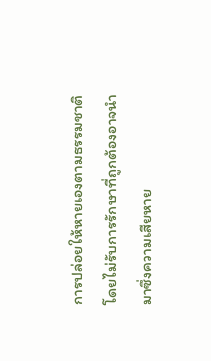การปล่อยให้หายเองตามธรรมชาติโดยไม่รับการรักษาที่ถูกต้องอาจนำมาซึ่งความเสียหาย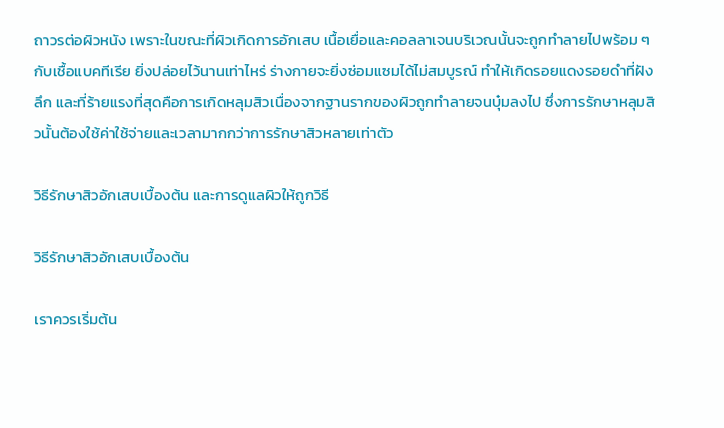ถาวรต่อผิวหนัง เพราะในขณะที่ผิวเกิดการอักเสบ เนื้อเยื่อและคอลลาเจนบริเวณนั้นจะถูกทำลายไปพร้อม ๆ กับเชื้อแบคทีเรีย ยิ่งปล่อยไว้นานเท่าไหร่ ร่างกายจะยิ่งซ่อมแซมได้ไม่สมบูรณ์ ทำให้เกิดรอยแดงรอยดำที่ฝังลึก และที่ร้ายแรงที่สุดคือการเกิดหลุมสิวเนื่องจากฐานรากของผิวถูกทำลายจนบุ๋มลงไป ซึ่งการรักษาหลุมสิวนั้นต้องใช้ค่าใช้จ่ายและเวลามากกว่าการรักษาสิวหลายเท่าตัว

วิธีรักษาสิวอักเสบเบื้องต้น และการดูแลผิวให้ถูกวิธี

วิธีรักษาสิวอักเสบเบื้องต้น

เราควรเริ่มต้น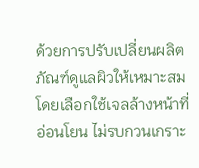ด้วยการปรับเปลี่ยนผลิตภัณฑ์ดูแลผิวให้เหมาะสม โดยเลือกใช้เจลล้างหน้าที่อ่อนโยน ไม่รบกวนเกราะ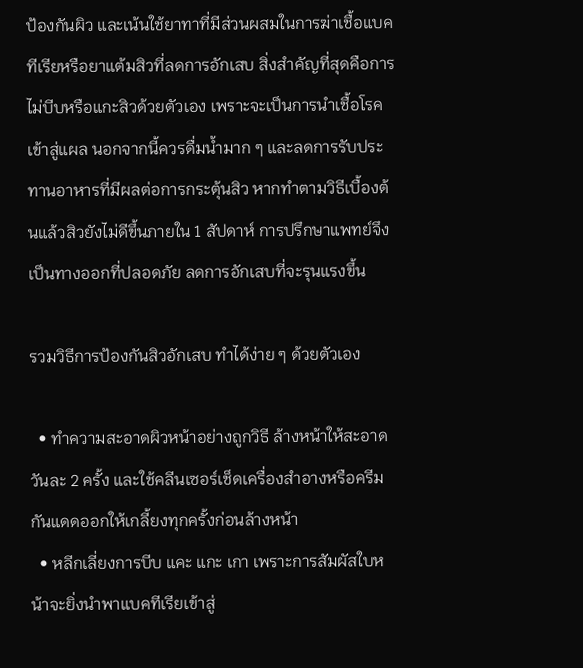ป้องกันผิว และเน้นใช้ยาทาที่มีส่วนผสมในการฆ่าเชื้อแบคทีเรียหรือยาแต้มสิวที่ลดการอักเสบ สิ่งสำคัญที่สุดคือการไม่บีบหรือแกะสิวด้วยตัวเอง เพราะจะเป็นการนำเชื้อโรคเข้าสู่แผล นอกจากนี้ควรดื่มน้ำมาก ๆ และลดการรับประทานอาหารที่มีผลต่อการกระตุ้นสิว หากทำตามวิธีเบื้องต้นแล้วสิวยังไม่ดีขึ้นภายใน 1 สัปดาห์ การปรึกษาแพทย์จึงเป็นทางออกที่ปลอดภัย ลดการอักเสบที่จะรุนแรงขึ้น

รวมวิธีการป้องกันสิวอักเสบ ทำได้ง่าย ๆ ด้วยตัวเอง

  • ทำความสะอาดผิวหน้าอย่างถูกวิธี ล้างหน้าให้สะอาดวันละ 2 ครั้ง และใช้คลีนเซอร์เช็ดเครื่องสำอางหรือครีมกันแดดออกให้เกลี้ยงทุกครั้งก่อนล้างหน้า
  • หลีกเลี่ยงการบีบ แคะ แกะ เกา เพราะการสัมผัสใบหน้าจะยิ่งนำพาแบคทีเรียเข้าสู่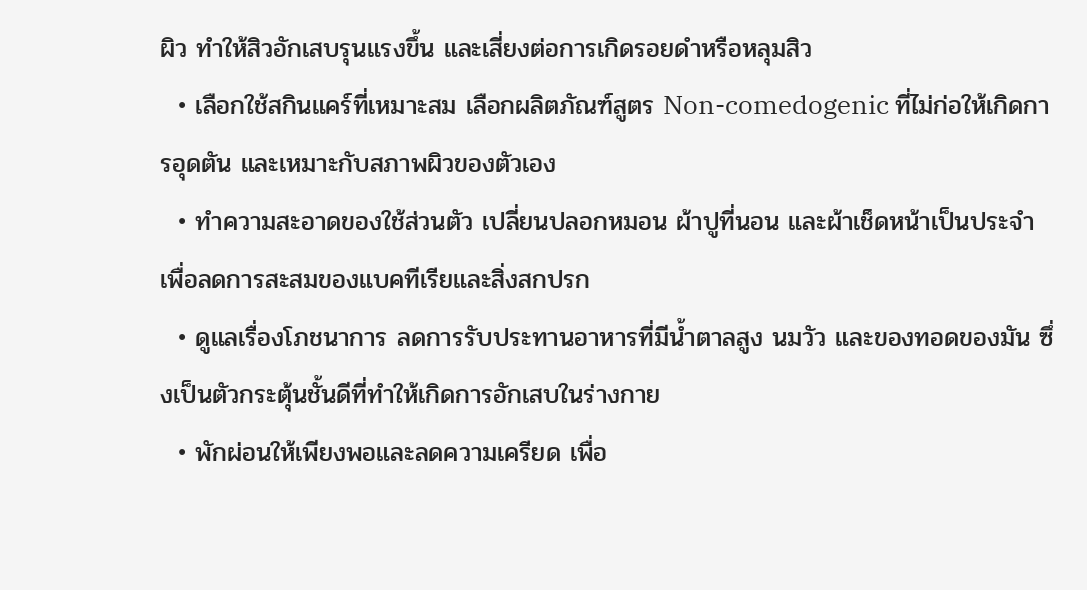ผิว ทำให้สิวอักเสบรุนแรงขึ้น และเสี่ยงต่อการเกิดรอยดำหรือหลุมสิว
  • เลือกใช้สกินแคร์ที่เหมาะสม เลือกผลิตภัณฑ์สูตร Non-comedogenic ที่ไม่ก่อให้เกิดการอุดตัน และเหมาะกับสภาพผิวของตัวเอง
  • ทำความสะอาดของใช้ส่วนตัว เปลี่ยนปลอกหมอน ผ้าปูที่นอน และผ้าเช็ดหน้าเป็นประจำ เพื่อลดการสะสมของแบคทีเรียและสิ่งสกปรก
  • ดูแลเรื่องโภชนาการ ลดการรับประทานอาหารที่มีน้ำตาลสูง นมวัว และของทอดของมัน ซึ่งเป็นตัวกระตุ้นชั้นดีที่ทำให้เกิดการอักเสบในร่างกาย
  • พักผ่อนให้เพียงพอและลดความเครียด เพื่อ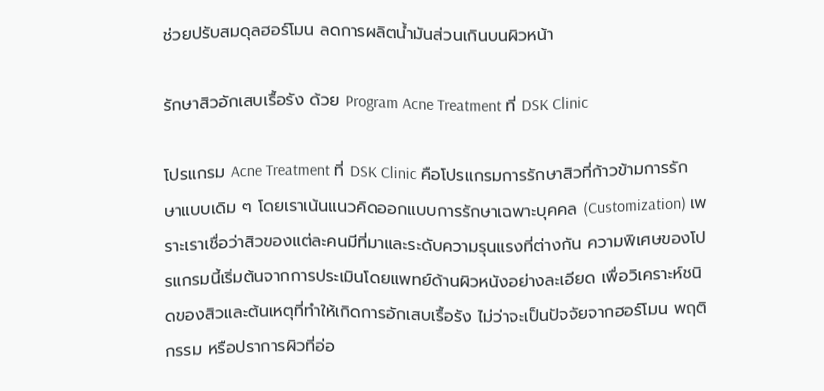ช่วยปรับสมดุลฮอร์โมน ลดการผลิตน้ำมันส่วนเกินบนผิวหน้า

รักษาสิวอักเสบเรื้อรัง ด้วย Program Acne Treatment ที่ DSK Clinic

โปรแกรม Acne Treatment ที่ DSK Clinic คือโปรแกรมการรักษาสิวที่ก้าวข้ามการรักษาแบบเดิม ๆ โดยเราเน้นแนวคิดออกแบบการรักษาเฉพาะบุคคล (Customization) เพราะเราเชื่อว่าสิวของแต่ละคนมีที่มาและระดับความรุนแรงที่ต่างกัน ความพิเศษของโปรแกรมนี้เริ่มต้นจากการประเมินโดยแพทย์ด้านผิวหนังอย่างละเอียด เพื่อวิเคราะห์ชนิดของสิวและต้นเหตุที่ทำให้เกิดการอักเสบเรื้อรัง ไม่ว่าจะเป็นปัจจัยจากฮอร์โมน พฤติกรรม หรือปราการผิวที่อ่อ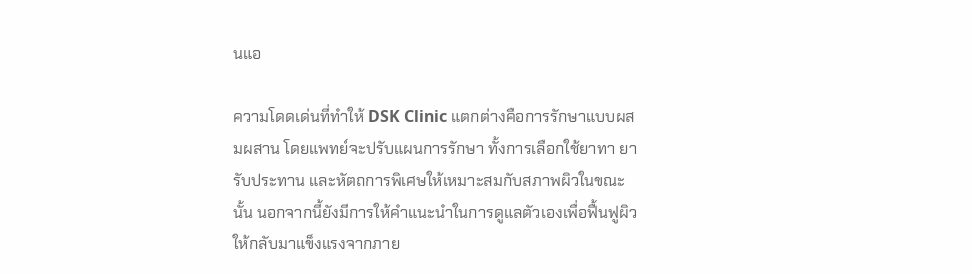นแอ

ความโดดเด่นที่ทำให้ DSK Clinic แตกต่างคือการรักษาแบบผสมผสาน โดยแพทย์จะปรับแผนการรักษา ทั้งการเลือกใช้ยาทา ยารับประทาน และหัตถการพิเศษให้เหมาะสมกับสภาพผิวในขณะนั้น นอกจากนี้ยังมีการให้คำแนะนำในการดูแลตัวเองเพื่อฟื้นฟูผิวให้กลับมาแข็งแรงจากภาย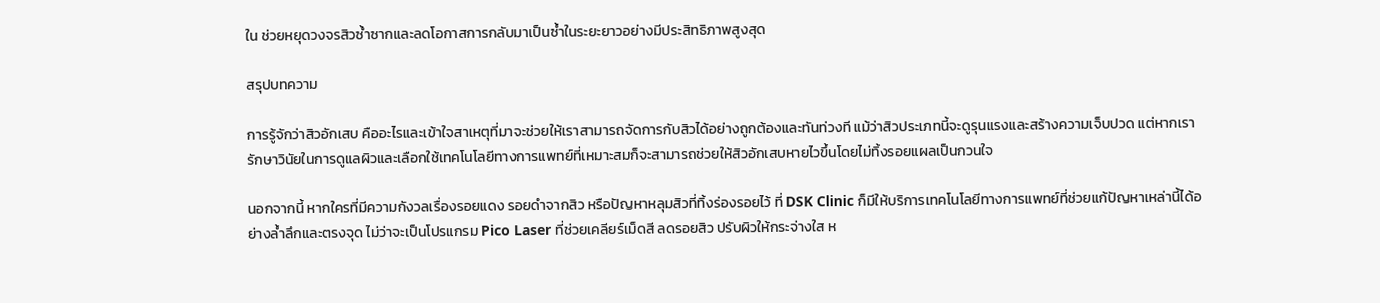ใน ช่วยหยุดวงจรสิวซ้ำซากและลดโอกาสการกลับมาเป็นซ้ำในระยะยาวอย่างมีประสิทธิภาพสูงสุด

สรุปบทความ

การรู้จักว่าสิวอักเสบ คืออะไรและเข้าใจสาเหตุที่มาจะช่วยให้เราสามารถจัดการกับสิวได้อย่างถูกต้องและทันท่วงที แม้ว่าสิวประเภทนี้จะดูรุนแรงและสร้างความเจ็บปวด แต่หากเรารักษาวินัยในการดูแลผิวและเลือกใช้เทคโนโลยีทางการแพทย์ที่เหมาะสมก็จะสามารถช่วยให้สิวอักเสบหายไวขึ้นโดยไม่ทิ้งรอยแผลเป็นกวนใจ

นอกจากนี้ หากใครที่มีความกังวลเรื่องรอยแดง รอยดำจากสิว หรือปัญหาหลุมสิวที่ทิ้งร่องรอยไว้ ที่ DSK Clinic ก็มีให้บริการเทคโนโลยีทางการแพทย์ที่ช่วยแก้ปัญหาเหล่านี้ได้อย่างล้ำลึกและตรงจุด ไม่ว่าจะเป็นโปรแกรม Pico Laser ที่ช่วยเคลียร์เม็ดสี ลดรอยสิว ปรับผิวให้กระจ่างใส ห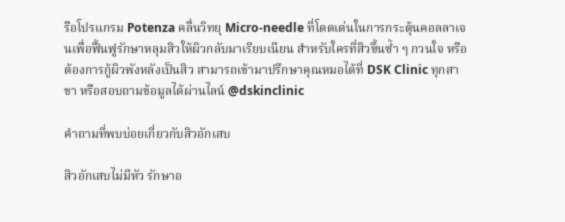รือโปรแกรม Potenza คลื่นวิทยุ Micro-needle ที่โดดเด่นในการกระตุ้นคอลลาเจนเพื่อฟื้นฟูรักษาหลุมสิวให้ผิวกลับมาเรียบเนียน สำหรับใครที่สิวขึ้นซ้ำ ๆ กวนใจ หรือต้องการกู้ผิวพังหลังเป็นสิว สามารถเข้ามาปรึกษาคุณหมอได้ที่ DSK Clinic ทุกสาขา หรือสอบถามข้อมูลได้ผ่านไลน์ @dskinclinic

คำถามที่พบบ่อยเกี่ยวกับสิวอักเสบ

สิวอักเสบไม่มีหัว รักษาอ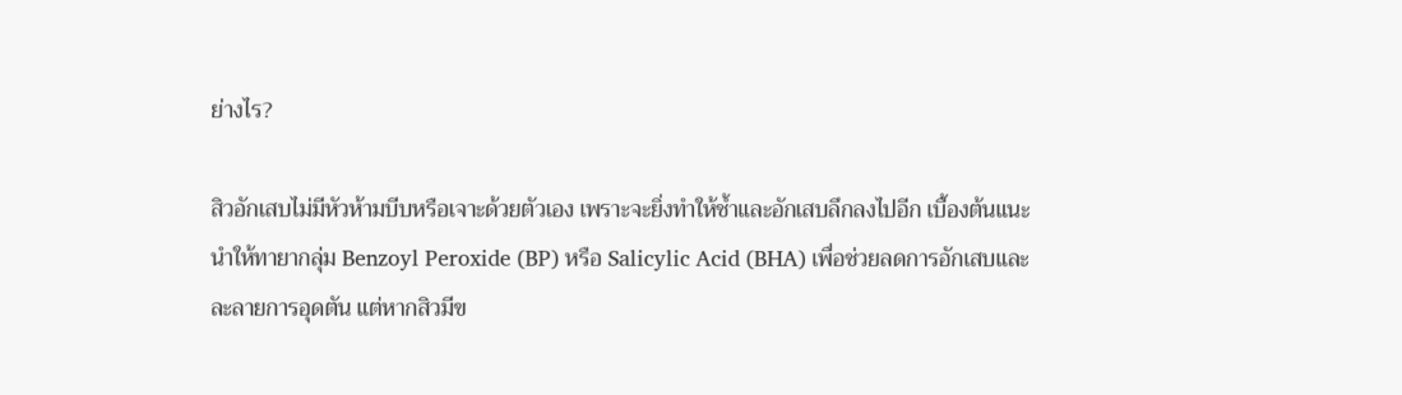ย่างไร?

สิวอักเสบไม่มีหัวห้ามบีบหรือเจาะด้วยตัวเอง เพราะจะยิ่งทำให้ช้ำและอักเสบลึกลงไปอีก เบื้องต้นแนะนำให้ทายากลุ่ม Benzoyl Peroxide (BP) หรือ Salicylic Acid (BHA) เพื่อช่วยลดการอักเสบและละลายการอุดตัน แต่หากสิวมีข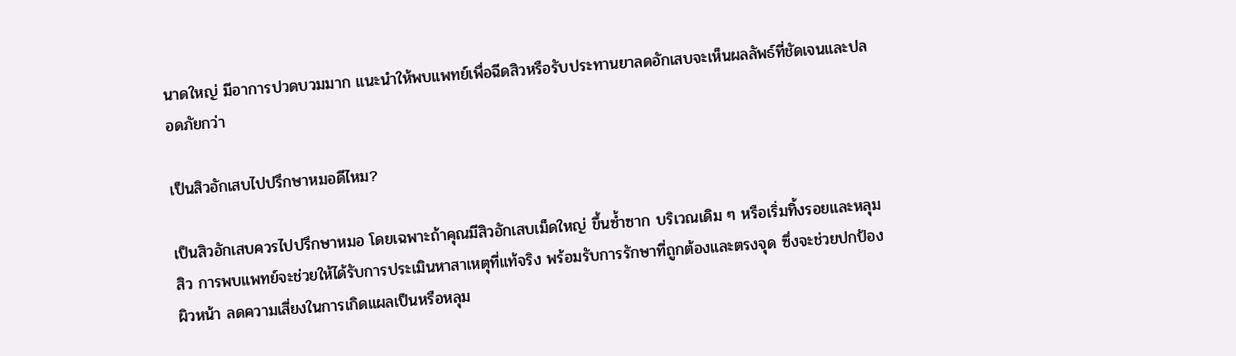นาดใหญ่ มีอาการปวดบวมมาก แนะนำให้พบแพทย์เพื่อฉีดสิวหรือรับประทานยาลดอักเสบจะเห็นผลลัพธ์ที่ชัดเจนและปลอดภัยกว่า

เป็นสิวอักเสบไปปรึกษาหมอดีไหม?

เป็นสิวอักเสบควรไปปรึกษาหมอ โดยเฉพาะถ้าคุณมีสิวอักเสบเม็ดใหญ่ ขึ้นซ้ำซาก บริเวณเดิม ๆ หรือเริ่มทิ้งรอยและหลุมสิว การพบแพทย์จะช่วยให้ได้รับการประเมินหาสาเหตุที่แท้จริง พร้อมรับการรักษาที่ถูกต้องและตรงจุด ซึ่งจะช่วยปกป้องผิวหน้า ลดความเสี่ยงในการเกิดแผลเป็นหรือหลุม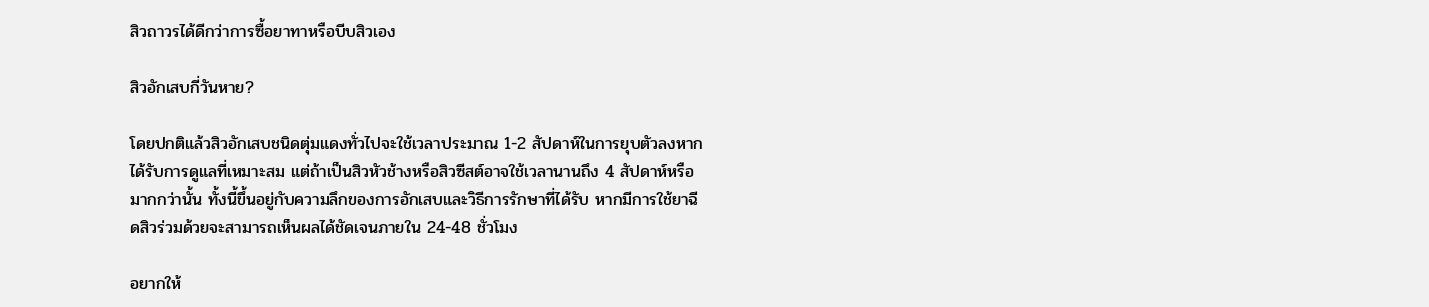สิวถาวรได้ดีกว่าการซื้อยาทาหรือบีบสิวเอง

สิวอักเสบกี่วันหาย?

โดยปกติแล้วสิวอักเสบชนิดตุ่มแดงทั่วไปจะใช้เวลาประมาณ 1-2 สัปดาห์ในการยุบตัวลงหากได้รับการดูแลที่เหมาะสม แต่ถ้าเป็นสิวหัวช้างหรือสิวซีสต์อาจใช้เวลานานถึง 4 สัปดาห์หรือมากกว่านั้น ทั้งนี้ขึ้นอยู่กับความลึกของการอักเสบและวิธีการรักษาที่ได้รับ หากมีการใช้ยาฉีดสิวร่วมด้วยจะสามารถเห็นผลได้ชัดเจนภายใน 24-48 ชั่วโมง

อยากให้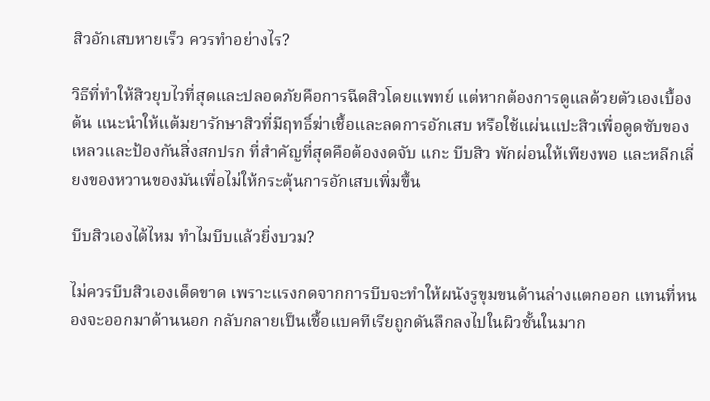สิวอักเสบหายเร็ว ควรทำอย่างไร?

วิธีที่ทำให้สิวยุบไวที่สุดและปลอดภัยคือการฉีดสิวโดยแพทย์ แต่หากต้องการดูแลด้วยตัวเองเบื้องต้น แนะนำให้แต้มยารักษาสิวที่มีฤทธิ์ฆ่าเชื้อและลดการอักเสบ หรือใช้แผ่นแปะสิวเพื่อดูดซับของเหลวและป้องกันสิ่งสกปรก ที่สำคัญที่สุดคือต้องงดจับ แกะ บีบสิว พักผ่อนให้เพียงพอ และหลีกเลี่ยงของหวานของมันเพื่อไม่ให้กระตุ้นการอักเสบเพิ่มขึ้น

บีบสิวเองได้ไหม ทำไมบีบแล้วยิ่งบวม?

ไม่ควรบีบสิวเองเด็ดขาด เพราะแรงกดจากการบีบจะทำให้ผนังรูขุมขนด้านล่างแตกออก แทนที่หนองจะออกมาด้านนอก กลับกลายเป็นเชื้อแบคทีเรียถูกดันลึกลงไปในผิวชั้นในมาก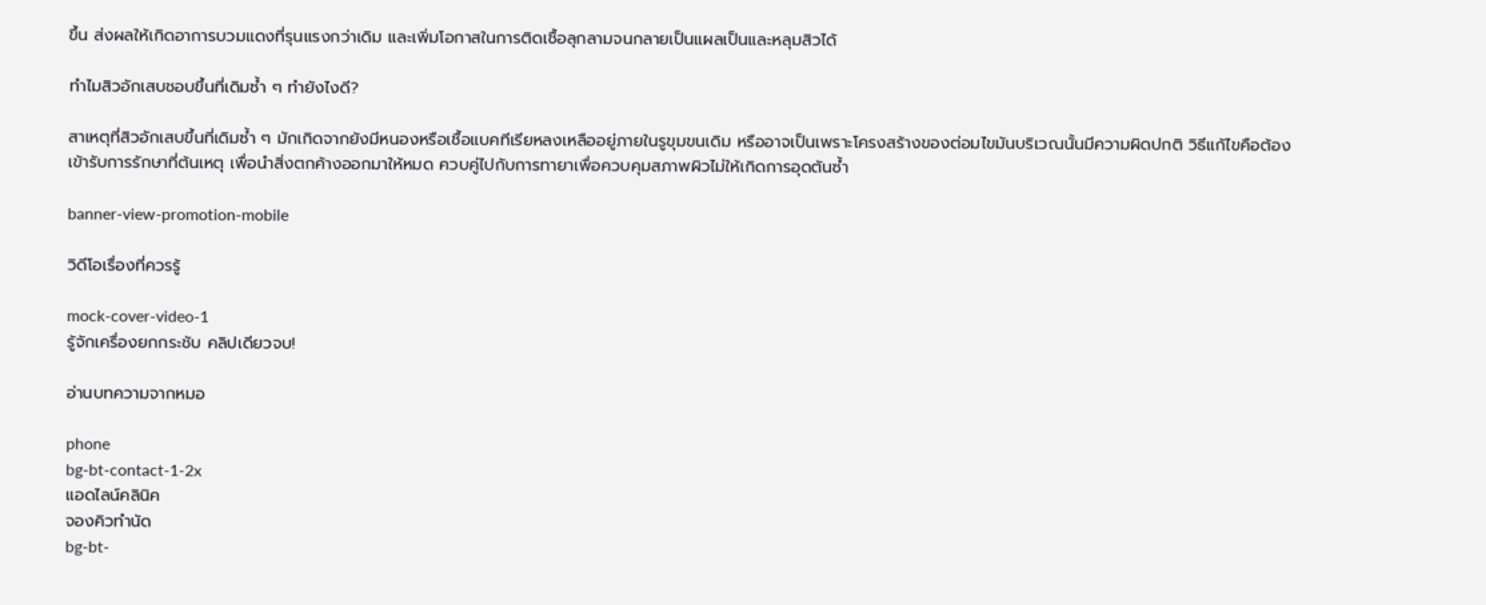ขึ้น ส่งผลให้เกิดอาการบวมแดงที่รุนแรงกว่าเดิม และเพิ่มโอกาสในการติดเชื้อลุกลามจนกลายเป็นแผลเป็นและหลุมสิวได้

ทำไมสิวอักเสบชอบขึ้นที่เดิมซ้ำ ๆ ทำยังไงดี?

สาเหตุที่สิวอักเสบขึ้นที่เดิมซ้ำ ๆ มักเกิดจากยังมีหนองหรือเชื้อแบคทีเรียหลงเหลืออยู่ภายในรูขุมขนเดิม หรืออาจเป็นเพราะโครงสร้างของต่อมไขมันบริเวณนั้นมีความผิดปกติ วิธีแก้ไขคือต้องเข้ารับการรักษาที่ต้นเหตุ เพื่อนำสิ่งตกค้างออกมาให้หมด ควบคู่ไปกับการทายาเพื่อควบคุมสภาพผิวไม่ให้เกิดการอุดตันซ้ำ

banner-view-promotion-mobile

วิดีโอเรื่องที่ควรรู้

mock-cover-video-1
รู้จักเครื่องยกกระชับ คลิปเดียวจบ!

อ่านบทความจากหมอ

phone
bg-bt-contact-1-2x
แอดไลน์คลินิค
จองคิวทำนัด
bg-bt-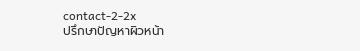contact-2-2x
ปรึกษาปัญหาผิวหน้า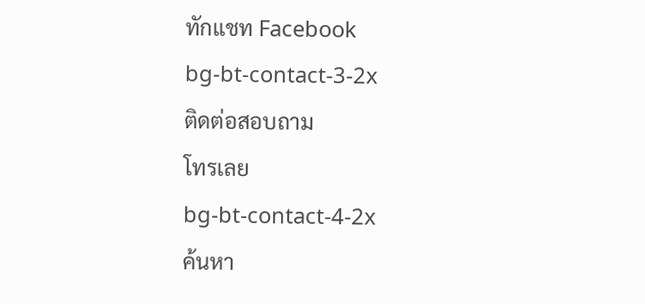ทักแชท Facebook
bg-bt-contact-3-2x
ติดต่อสอบถาม
โทรเลย
bg-bt-contact-4-2x
ค้นหา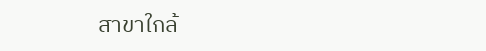สาขาใกล้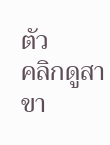ตัว
คลิกดูสาขา